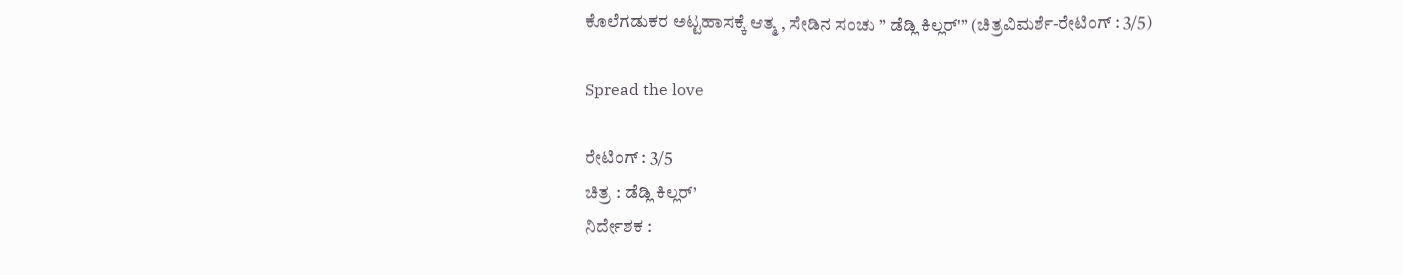ಕೊಲೆಗಡುಕರ ಅಟ್ಟಹಾಸಕ್ಕೆ ಆತ್ಮ , ಸೇಡಿನ ಸಂಚು ” ಡೆಡ್ಲಿ ಕಿಲ್ಲರ್'” (ಚಿತ್ರವಿಮರ್ಶೆ-ರೇಟಿಂಗ್ : 3/5)

Spread the love

ರೇಟಿಂಗ್ : 3/5
ಚಿತ್ರ : ಡೆಡ್ಲಿ ಕಿಲ್ಲರ್’
ನಿರ್ದೇಶಕ :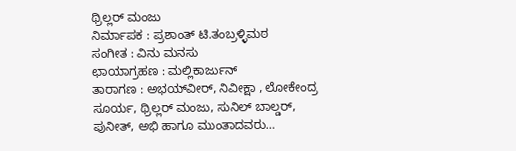ಥ್ರಿಲ್ಲರ್ ಮಂಜು
ನಿರ್ಮಾಪಕ : ಪ್ರಶಾಂತ್ ಟಿ.ತಂಬ್ರಳ್ಳಿಮಠ
ಸಂಗೀತ : ವಿನು ಮನಸು
ಛಾಯಾಗ್ರಹಣ : ಮಲ್ಲಿಕಾರ್ಜುನ್
ತಾರಾಗಣ : ಅಭಯ್‌ವೀರ್, ನಿವೀಕ್ಷಾ , ಲೋಕೇಂದ್ರ ಸೂರ್ಯ, ಥ್ರಿಲ್ಲರ್ ಮಂಜು, ಸುನಿಲ್ ಬಾಲ್ಡರ್, ಪುನೀತ್, ಅಭಿ ಹಾಗೂ ಮುಂತಾದವರು…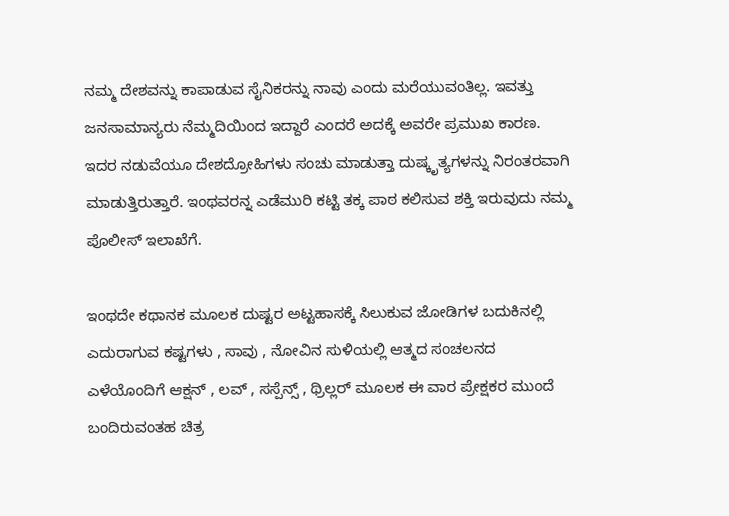ನಮ್ಮ ದೇಶವನ್ನು ಕಾಪಾಡುವ ಸೈನಿಕರನ್ನು ನಾವು ಎಂದು ಮರೆಯುವಂತಿಲ್ಲ. ಇವತ್ತು ಜನಸಾಮಾನ್ಯರು ನೆಮ್ಮದಿಯಿಂದ ಇದ್ದಾರೆ ಎಂದರೆ ಅದಕ್ಕೆ ಅವರೇ ಪ್ರಮುಖ ಕಾರಣ. ಇದರ ನಡುವೆಯೂ ದೇಶದ್ರೋಹಿಗಳು ಸಂಚು ಮಾಡುತ್ತಾ ದುಷ್ಕೃತ್ಯಗಳನ್ನು ನಿರಂತರವಾಗಿ ಮಾಡುತ್ತಿರುತ್ತಾರೆ. ಇಂಥವರನ್ನ ಎಡೆಮುರಿ ಕಟ್ಟಿ ತಕ್ಕ ಪಾಠ ಕಲಿಸುವ ಶಕ್ತಿ ಇರುವುದು ನಮ್ಮ ಪೊಲೀಸ್ ಇಲಾಖೆಗೆ.

ಇಂಥದೇ ಕಥಾನಕ ಮೂಲಕ ದುಷ್ಟರ ಅಟ್ಟಹಾಸಕ್ಕೆ ಸಿಲುಕುವ ಜೋಡಿಗಳ ಬದುಕಿನಲ್ಲಿ ಎದುರಾಗುವ ಕಷ್ಟಗಳು , ಸಾವು , ನೋವಿನ ಸುಳಿಯಲ್ಲಿ ಆತ್ಮದ ಸಂಚಲನದ ಎಳೆಯೊಂದಿಗೆ ಆಕ್ಷನ್ , ಲವ್ , ಸಸ್ಪೆನ್ಸ್ , ಥ್ರಿಲ್ಲರ್ ಮೂಲಕ ಈ ವಾರ ಪ್ರೇಕ್ಷಕರ ಮುಂದೆ ಬಂದಿರುವಂತಹ ಚಿತ್ರ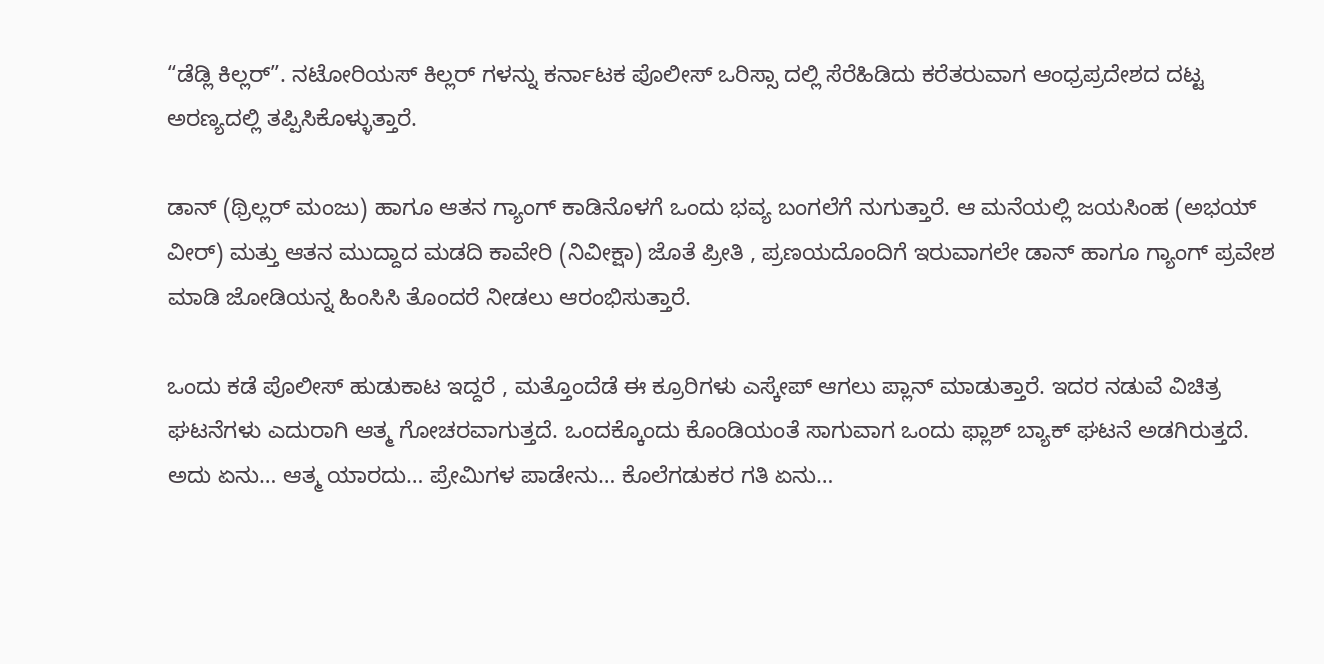“ಡೆಡ್ಲಿ ಕಿಲ್ಲರ್”. ನಟೋರಿಯಸ್ ಕಿಲ್ಲರ್ ಗಳನ್ನು ಕರ್ನಾಟಕ ಪೊಲೀಸ್ ಒರಿಸ್ಸಾ ದಲ್ಲಿ ಸೆರೆಹಿಡಿದು ಕರೆತರುವಾಗ ಆಂಧ್ರಪ್ರದೇಶದ ದಟ್ಟ ಅರಣ್ಯದಲ್ಲಿ ತಪ್ಪಿಸಿಕೊಳ್ಳುತ್ತಾರೆ.

ಡಾನ್ (ಥ್ರಿಲ್ಲರ್ ಮಂಜು) ಹಾಗೂ ಆತನ ಗ್ಯಾಂಗ್ ಕಾಡಿನೊಳಗೆ ಒಂದು ಭವ್ಯ ಬಂಗಲೆಗೆ ನುಗುತ್ತಾರೆ. ಆ ಮನೆಯಲ್ಲಿ ಜಯಸಿಂಹ (ಅಭಯ್ ವೀರ್) ಮತ್ತು ಆತನ ಮುದ್ದಾದ ಮಡದಿ ಕಾವೇರಿ (ನಿವೀಕ್ಷಾ) ಜೊತೆ ಪ್ರೀತಿ , ಪ್ರಣಯದೊಂದಿಗೆ ಇರುವಾಗಲೇ ಡಾನ್ ಹಾಗೂ ಗ್ಯಾಂಗ್ ಪ್ರವೇಶ ಮಾಡಿ ಜೋಡಿಯನ್ನ ಹಿಂಸಿಸಿ ತೊಂದರೆ ನೀಡಲು ಆರಂಭಿಸುತ್ತಾರೆ.

ಒಂದು ಕಡೆ ಪೊಲೀಸ್ ಹುಡುಕಾಟ ಇದ್ದರೆ , ಮತ್ತೊಂದೆಡೆ ಈ ಕ್ರೂರಿಗಳು ಎಸ್ಕೇಪ್ ಆಗಲು ಪ್ಲಾನ್ ಮಾಡುತ್ತಾರೆ. ಇದರ ನಡುವೆ ವಿಚಿತ್ರ ಘಟನೆಗಳು ಎದುರಾಗಿ ಆತ್ಮ ಗೋಚರವಾಗುತ್ತದೆ. ಒಂದಕ್ಕೊಂದು ಕೊಂಡಿಯಂತೆ ಸಾಗುವಾಗ ಒಂದು ಫ್ಲಾಶ್ ಬ್ಯಾಕ್ ಘಟನೆ ಅಡಗಿರುತ್ತದೆ.  ಅದು ಏನು… ಆತ್ಮ ಯಾರದು… ಪ್ರೇಮಿಗಳ ಪಾಡೇನು… ಕೊಲೆಗಡುಕರ ಗತಿ ಏನು…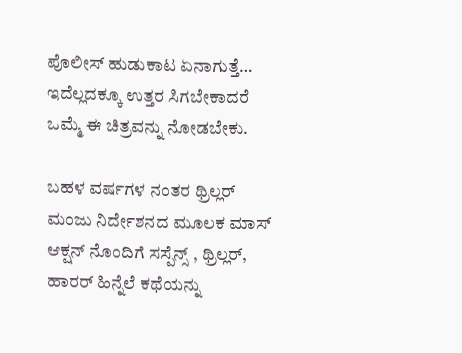ಪೊಲೀಸ್ ಹುಡುಕಾಟ ಏನಾಗುತ್ತೆ… ಇದೆಲ್ಲದಕ್ಕೂ ಉತ್ತರ ಸಿಗಬೇಕಾದರೆ ಒಮ್ಮೆ ಈ ಚಿತ್ರವನ್ನು ನೋಡಬೇಕು.

ಬಹಳ ವರ್ಷಗಳ ನಂತರ ಥ್ರಿಲ್ಲರ್ ಮಂಜು ನಿರ್ದೇಶನದ ಮೂಲಕ ಮಾಸ್ ಆಕ್ಷನ್ ನೊಂದಿಗೆ ಸಸ್ಪೆನ್ಸ್ , ಥ್ರಿಲ್ಲರ್, ಹಾರರ್ ಹಿನ್ನೆಲೆ ಕಥೆಯನ್ನು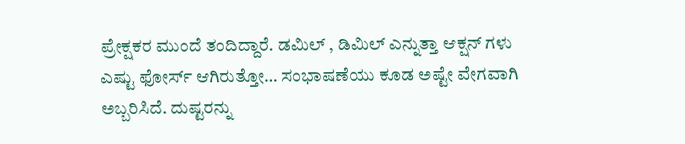ಪ್ರೇಕ್ಷಕರ ಮುಂದೆ ತಂದಿದ್ದಾರೆ. ಡಮಿಲ್ , ಡಿಮಿಲ್ ಎನ್ನುತ್ತಾ ಆಕ್ಷನ್ ಗಳು ಎಷ್ಟು ಫೋರ್ಸ್ ಆಗಿರುತ್ತೋ… ಸಂಭಾಷಣೆಯು ಕೂಡ ಅಷ್ಟೇ ವೇಗವಾಗಿ ಅಬ್ಬರಿಸಿದೆ. ದುಷ್ಟರನ್ನು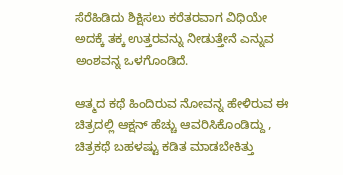ಸೆರೆಹಿಡಿದು ಶಿಕ್ಷಿಸಲು ಕರೆತರವಾಗ ವಿಧಿಯೇ ಅದಕ್ಕೆ ತಕ್ಕ ಉತ್ತರವನ್ನು ನೀಡುತ್ತೇನೆ ಎನ್ನುವ ಅಂಶವನ್ನ ಒಳಗೊಂಡಿದೆ.

ಆತ್ಮದ ಕಥೆ ಹಿಂದಿರುವ ನೋವನ್ನ ಹೇಳಿರುವ ಈ ಚಿತ್ರದಲ್ಲಿ ಆಕ್ಷನ್ ಹೆಚ್ಚು ಆವರಿಸಿಕೊಂಡಿದ್ದು , ಚಿತ್ರಕಥೆ ಬಹಳಷ್ಟು ಕಡಿತ ಮಾಡಬೇಕಿತ್ತು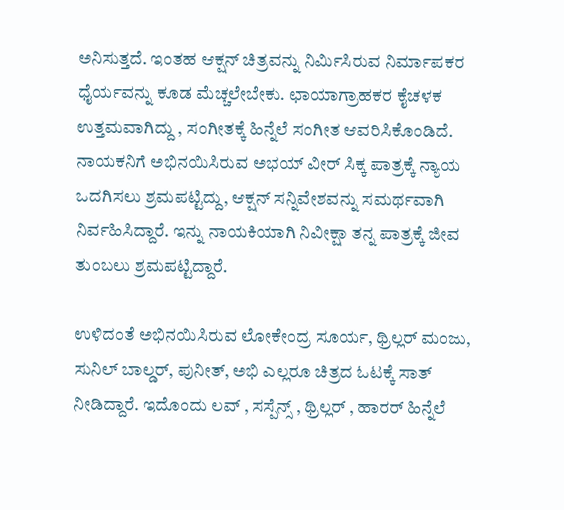ಅನಿಸುತ್ತದೆ. ಇಂತಹ ಆಕ್ಷನ್ ಚಿತ್ರವನ್ನು ನಿರ್ಮಿಸಿರುವ ನಿರ್ಮಾಪಕರ ಧೈರ್ಯವನ್ನು ಕೂಡ ಮೆಚ್ಚಲೇಬೇಕು. ಛಾಯಾಗ್ರಾಹಕರ ಕೈಚಳಕ ಉತ್ತಮವಾಗಿದ್ದು , ಸಂಗೀತಕ್ಕೆ ಹಿನ್ನೆಲೆ ಸಂಗೀತ ಆವರಿಸಿಕೊಂಡಿದೆ. ನಾಯಕನಿಗೆ ಅಭಿನಯಿಸಿರುವ ಅಭಯ್ ವೀರ್ ಸಿಕ್ಕ ಪಾತ್ರಕ್ಕೆ ನ್ಯಾಯ ಒದಗಿಸಲು ಶ್ರಮಪಟ್ಟಿದ್ದು, ಆಕ್ಷನ್ ಸನ್ನಿವೇಶವನ್ನು ಸಮರ್ಥವಾಗಿ ನಿರ್ವಹಿಸಿದ್ದಾರೆ. ಇನ್ನು ನಾಯಕಿಯಾಗಿ ನಿವೀಕ್ಷಾ ತನ್ನ ಪಾತ್ರಕ್ಕೆ ಜೀವ ತುಂಬಲು ಶ್ರಮಪಟ್ಟಿದ್ದಾರೆ.

ಉಳಿದಂತೆ ಅಭಿನಯಿಸಿರುವ ಲೋಕೇಂದ್ರ ಸೂರ್ಯ, ಥ್ರಿಲ್ಲರ್ ಮಂಜು, ಸುನಿಲ್ ಬಾಲ್ಡರ್, ಪುನೀತ್, ಅಭಿ ಎಲ್ಲರೂ ಚಿತ್ರದ ಓಟಕ್ಕೆ ಸಾತ್ ನೀಡಿದ್ದಾರೆ. ಇದೊಂದು ಲವ್ , ಸಸ್ಪೆನ್ಸ್ , ಥ್ರಿಲ್ಲರ್ , ಹಾರರ್ ಹಿನ್ನೆಲೆ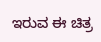ಇರುವ ಈ ಚಿತ್ರ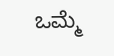ಒಮ್ಮೆ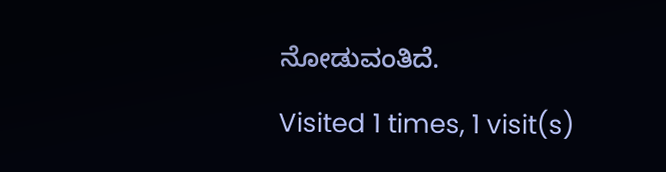ನೋಡುವಂತಿದೆ.

Visited 1 times, 1 visit(s)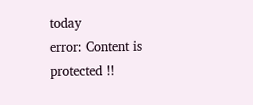today
error: Content is protected !!